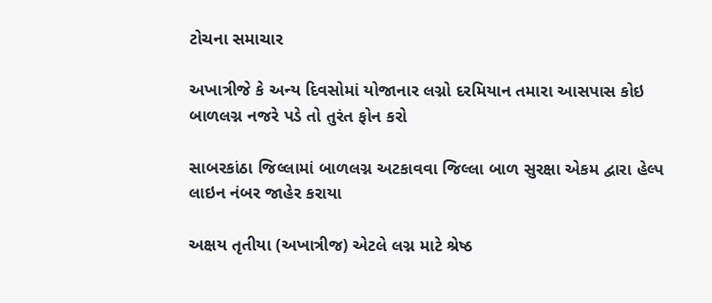ટોચના સમાચાર

અખાત્રીજે કે અન્ય દિવસોમાં યોજાનાર લગ્નો દરમિયાન તમારા આસપાસ કોઇ બાળલગ્ન નજરે પડે તો તુરંત ફોન કરો

સાબરકાંઠા જિલ્લામાં બાળલગ્ન અટકાવવા જિલ્લા બાળ સુરક્ષા એકમ દ્વારા હેલ્પ લાઇન નંબર જાહેર કરાયા

અક્ષય તૃતીયા (અખાત્રીજ) એટલે લગ્ન માટે શ્રેષ્ઠ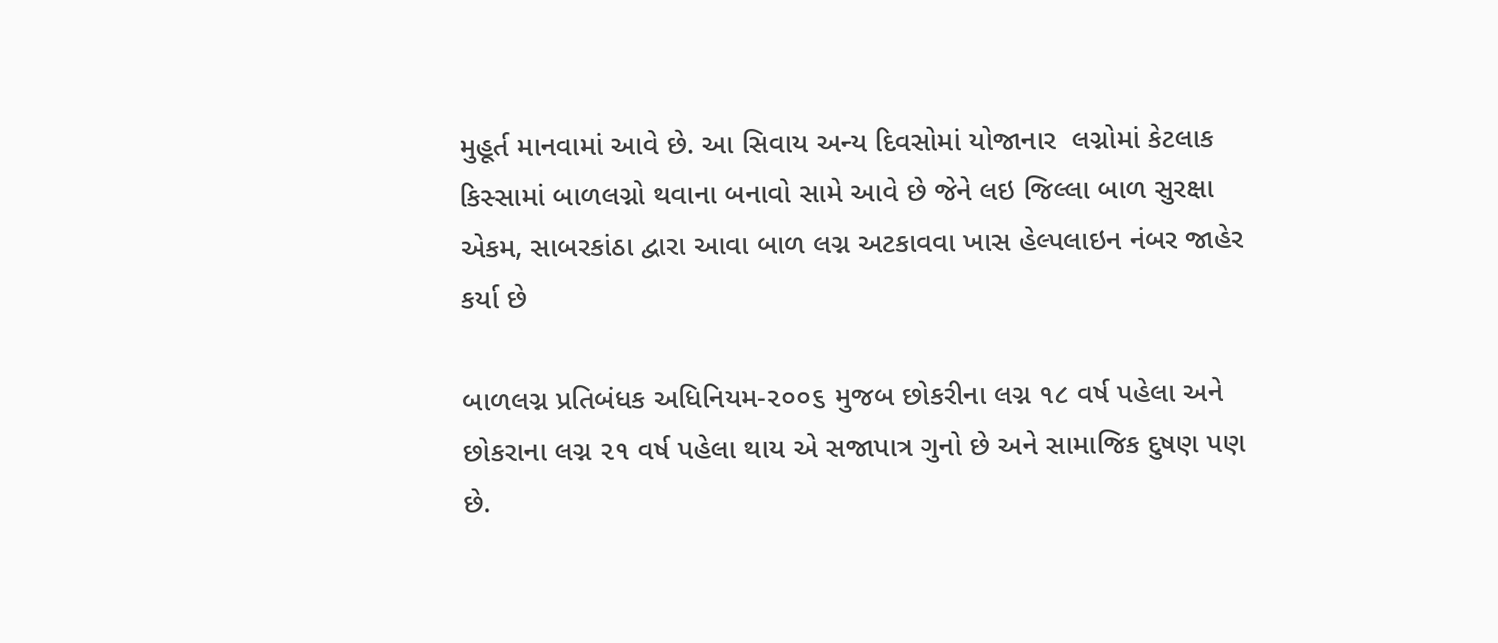મુહૂર્ત માનવામાં આવે છે. આ સિવાય અન્ય દિવસોમાં યોજાનાર  લગ્નોમાં કેટલાક કિસ્સામાં બાળલગ્નો થવાના બનાવો સામે આવે છે જેને લઇ જિલ્લા બાળ સુરક્ષા એકમ, સાબરકાંઠા દ્વારા આવા બાળ લગ્ન અટકાવવા ખાસ હેલ્પલાઇન નંબર જાહેર કર્યા છે

બાળલગ્ન પ્રતિબંધક અધિનિયમ-૨૦૦૬ મુજબ છોકરીના લગ્ન ૧૮ વર્ષ પહેલા અને છોકરાના લગ્ન ૨૧ વર્ષ પહેલા થાય એ સજાપાત્ર ગુનો છે અને સામાજિક દુષણ પણ છે.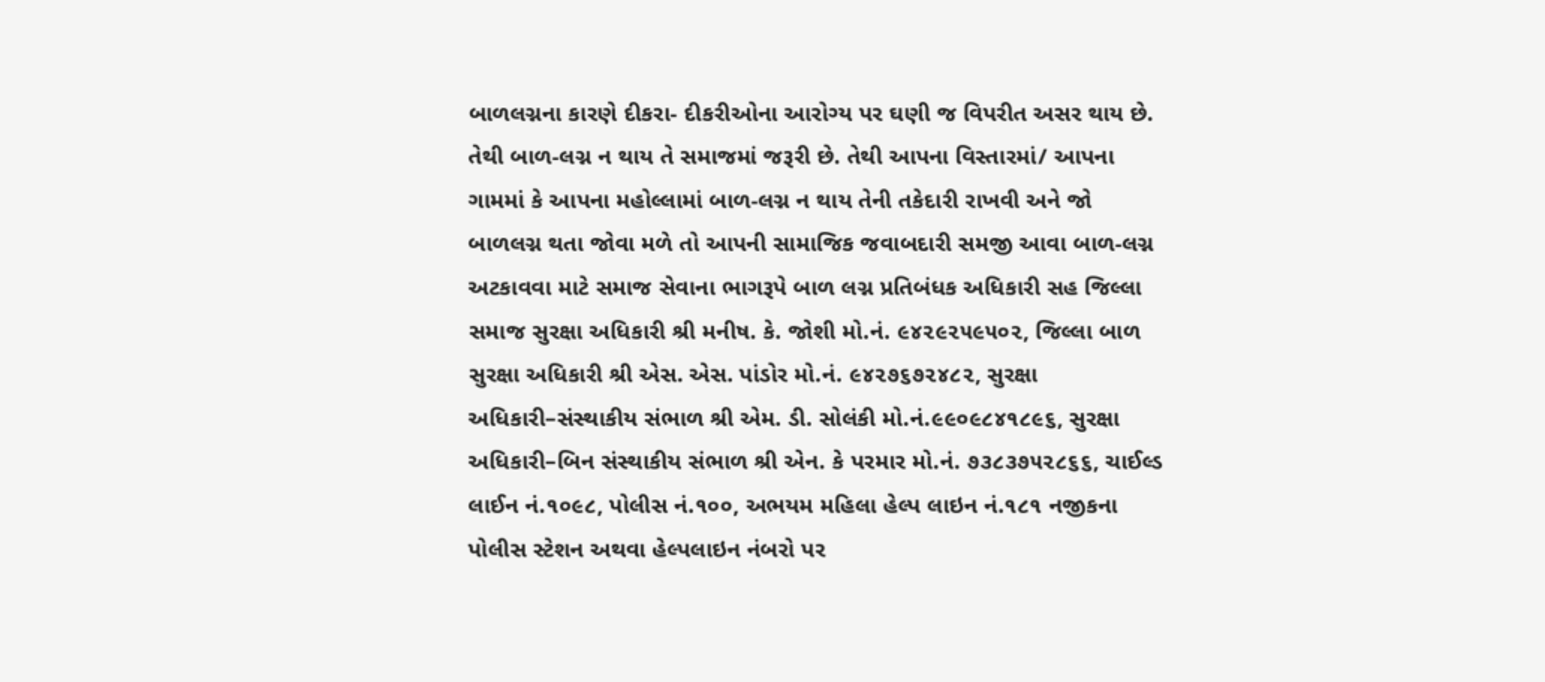બાળલગ્નના કારણે દીકરા- દીકરીઓના આરોગ્ય પર ઘણી જ વિપરીત અસર થાય છે. તેથી બાળ-લગ્ન ન થાય તે સમાજમાં જરૂરી છે. તેથી આપના વિસ્તારમાં/ આપના ગામમાં કે આપના મહોલ્લામાં બાળ-લગ્ન ન થાય તેની તકેદારી રાખવી અને જો બાળલગ્ન થતા જોવા મળે તો આપની સામાજિક જવાબદારી સમજી આવા બાળ-લગ્ન અટકાવવા માટે સમાજ સેવાના ભાગરૂપે બાળ લગ્ન પ્રતિબંધક અધિકારી સહ જિલ્લા સમાજ સુરક્ષા અધિકારી શ્રી મનીષ. કે. જોશી મો.નં. ૯૪૨૯૨૫૯૫૦૨, જિલ્લા બાળ સુરક્ષા અધિકારી શ્રી એસ. એસ. પાંડોર મો.નં. ૯૪૨૭૬૭૨૪૮૨, સુરક્ષા અધિકારી–સંસ્થાકીય સંભાળ શ્રી એમ. ડી. સોલંકી મો.નં.૯૯૦૯૮૪૧૮૯૬, સુરક્ષા અધિકારી–બિન સંસ્થાકીય સંભાળ શ્રી એન. કે પરમાર મો.નં. ૭૩૮૩૭૫૨૮૬૬, ચાઈલ્ડ લાઈન નં.૧૦૯૮, પોલીસ નં.૧૦૦, અભયમ મહિલા હેલ્પ લાઇન નં.૧૮૧ નજીકના પોલીસ સ્ટેશન અથવા હેલ્પલાઇન નંબરો પર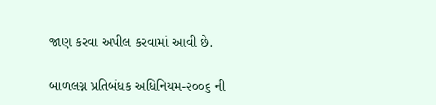જાણ કરવા અપીલ કરવામાં આવી છે.

બાળલગ્ન પ્રતિબંધક અધિનિયમ-૨૦૦૬ ની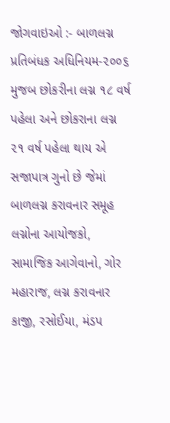જોગવાઇઓ :- બાળલગ્ન પ્રતિબંધક અધિનિયમ-૨૦૦૬ મુજબ છોકરીના લગ્ન ૧૮ વર્ષ પહેલા અને છોકરાના લગ્ન ૨૧ વર્ષ પહેલા થાય એ સજાપાત્ર ગુનો છે જેમાં બાળલગ્ન કરાવનાર સમૂહ લગ્નોના આયોજકો, સામાજિક આગેવાનો, ગોર મહારાજ, લગ્ન કરાવનાર કાજી, રસોઈયા, મંડપ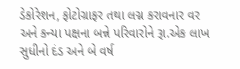ડેકોરેશન, ફોટોગ્રાફર તથા લગ્ન કરાવનાર વર અને કન્યા પક્ષના બન્ને પરિવારોને રૂા.એક લાખ સુધીનો દંડ અને બે વર્ષ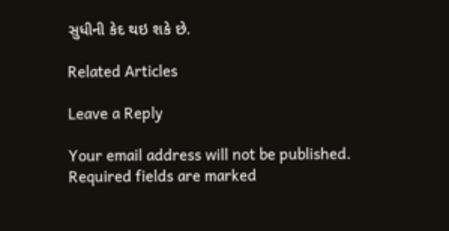સુધીની કેદ થઇ શકે છે.

Related Articles

Leave a Reply

Your email address will not be published. Required fields are marked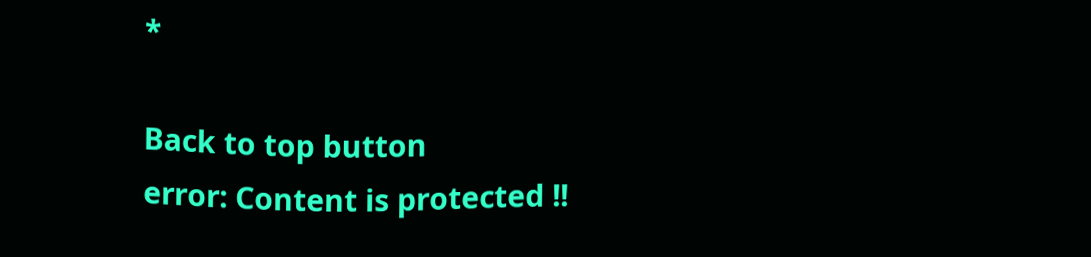*

Back to top button
error: Content is protected !!